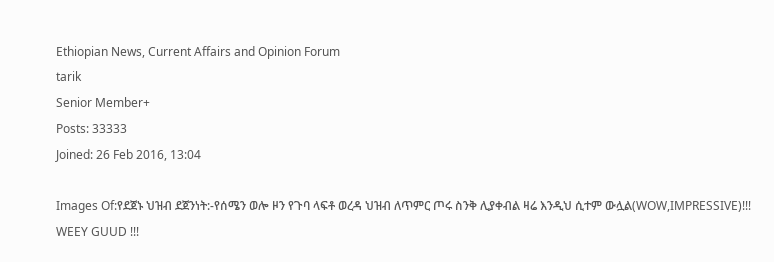Ethiopian News, Current Affairs and Opinion Forum
tarik
Senior Member+
Posts: 33333
Joined: 26 Feb 2016, 13:04

Images Of:የደጀኑ ህዝብ ደጀንነት:-የሰሜን ወሎ ዞን የጉባ ላፍቶ ወረዳ ህዝብ ለጥምር ጦሩ ስንቅ ሊያቀብል ዛሬ እንዲህ ሲተም ውሏል(WOW,IMPRESSIVE)!!! WEEY GUUD !!!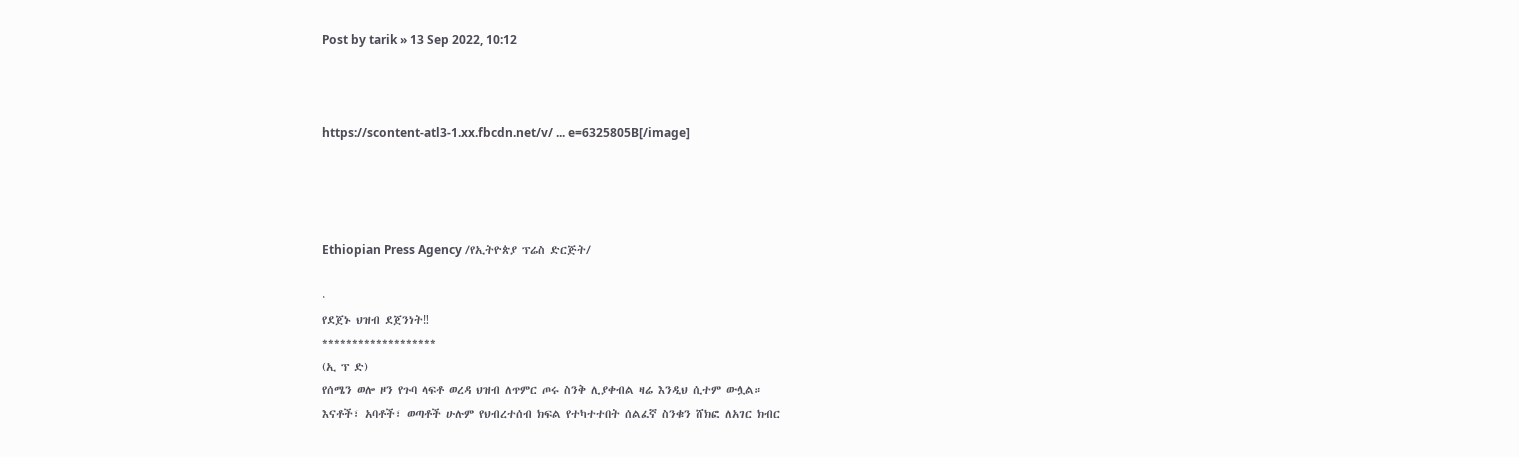Post by tarik » 13 Sep 2022, 10:12



https://scontent-atl3-1.xx.fbcdn.net/v/ ... e=6325805B[/image]




Ethiopian Press Agency /የኢትዮጵያ ፕሬስ ድርጅት/

·
የደጀኑ ህዝብ ደጀንነት‼
*******************
(ኢ ፕ ድ)
የሰሜን ወሎ ዞን የጉባ ላፍቶ ወረዳ ህዝብ ለጥምር ጦሩ ስንቅ ሊያቀብል ዛሬ እንዲህ ሲተም ውሏል።
እናቶች፣ አባቶች፣ ወጣቶች ሁሉም የህብረተሰብ ክፍል የተካተተበት ሰልፈኛ ስንቁን ሸክፎ ለአገር ክብር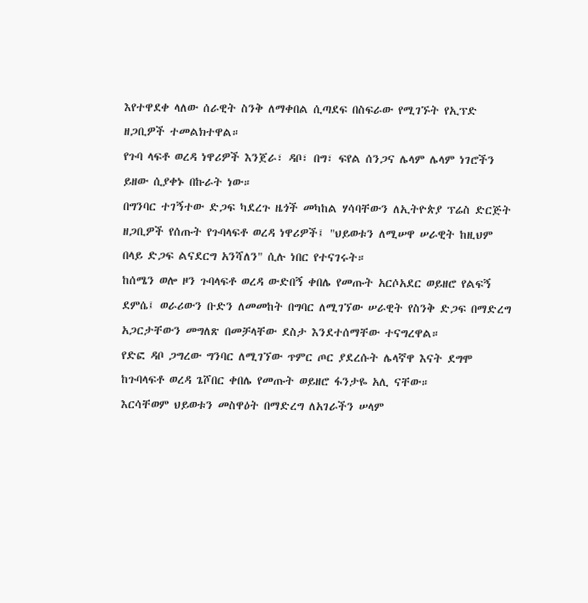እየተዋደቀ ላለው ሰራዊት ስንቅ ለማቀበል ሲጣደፍ በስፍራው የሚገኙት የኢፕድ ዘጋቢዎች ተመልክተዋል።
የጉባ ላፍቶ ወረዳ ነዋሪዎች እንጀራ፣ ዳቦ፣ በግ፣ ፍየል ሰንጋና ሌላም ሌላም ነገሮችን ይዘው ሲያቀኑ በኩራት ነው።
በግንባር ተገኝተው ድጋፍ ካደረጉ ዜጎች መካከል ሃሳባቸውን ለኢትዮጵያ ፕሬስ ድርጅት ዘጋቢዎች የሰጡት የጉባላፍቶ ወረዳ ነዋሪዎች፤ "ህይወቱን ለሚሠዋ ሠራዊት ከዚህም በላይ ድጋፍ ልናደርግ አንሻለን" ሲሉ ነበር የተናገሩት።
ከሰሜን ወሎ ዞን ጉባላፍቶ ወረዳ ውድበኝ ቀበሌ የመጡት አርሶአደር ወይዘሮ የልፍኝ ደምሴ፤ ወራሪውን ቡድን ለመመከት በግባር ለሚገኘው ሠራዊት የስንቅ ድጋፍ በማድረግ አጋርታቸውን መግለጽ በመቻላቸው ደስታ እንደተሰማቸው ተናግረዋል።
የድፎ ዳቦ ጋግረው ግንባር ለሚገኘው ጥምር ጦር ያደረሱት ሌላኛዋ እናት ደግሞ ከጉባላፍቶ ወረዳ ጌሾበር ቀበሌ የመጡት ወይዘሮ ፋንታዬ አሊ ናቸው።
እርሳቸወም ህይወቱን መስዋዕት በማድረግ ለአገራችን ሠላም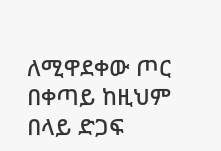ለሚዋደቀው ጦር በቀጣይ ከዚህም በላይ ድጋፍ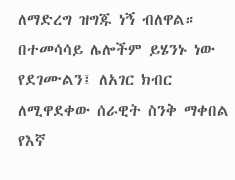ለማድረግ ዝግጁ ነኝ ብለዋል።
በተመሳሳይ ሌሎችም ይሄንኑ ነው የደገሙልን፤ ለአገር ክብር ለሚዋደቀው ሰራዊት ስንቅ ማቀበል የእኛ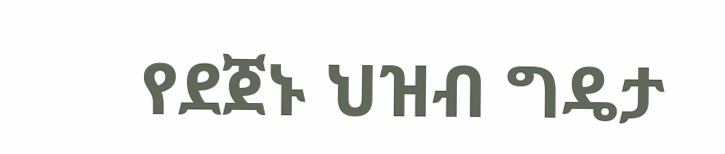የደጀኑ ህዝብ ግዴታ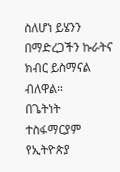ስለሆነ ይሄንን በማድረጋችን ኩራትና ክብር ይስማናል ብለዋል።
በጌትነት ተስፋማርያም
የኢትዮጵያ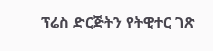ፕሬስ ድርጅትን የትዊተር ገጽ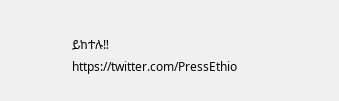ይከተሉ‼
https://twitter.com/PressEthio